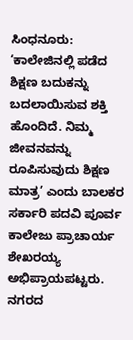ಸಿಂಧನೂರು: ‘ಕಾಲೇಜಿನಲ್ಲಿ ಪಡೆದ ಶಿಕ್ಷಣ ಬದುಕನ್ನು ಬದಲಾಯಿಸುವ ಶಕ್ತಿ ಹೊಂದಿದೆ. ನಿಮ್ಮ ಜೀವನವನ್ನು ರೂಪಿಸುವುದು ಶಿಕ್ಷಣ ಮಾತ್ರ’ ಎಂದು ಬಾಲಕರ ಸರ್ಕಾರಿ ಪದವಿ ಪೂರ್ವ ಕಾಲೇಜು ಪ್ರಾಚಾರ್ಯ ಶೇಖರಯ್ಯ ಅಭಿಪ್ರಾಯಪಟ್ಟರು.
ನಗರದ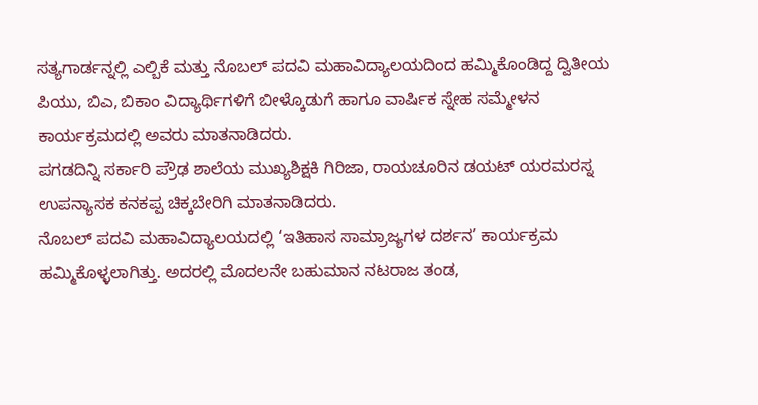ಸತ್ಯಗಾರ್ಡನ್ನಲ್ಲಿ ಎಲ್ಬಿಕೆ ಮತ್ತು ನೊಬಲ್ ಪದವಿ ಮಹಾವಿದ್ಯಾಲಯದಿಂದ ಹಮ್ಮಿಕೊಂಡಿದ್ದ ದ್ವಿತೀಯ ಪಿಯು, ಬಿಎ, ಬಿಕಾಂ ವಿದ್ಯಾರ್ಥಿಗಳಿಗೆ ಬೀಳ್ಕೊಡುಗೆ ಹಾಗೂ ವಾರ್ಷಿಕ ಸ್ನೇಹ ಸಮ್ಮೇಳನ ಕಾರ್ಯಕ್ರಮದಲ್ಲಿ ಅವರು ಮಾತನಾಡಿದರು.
ಪಗಡದಿನ್ನಿ ಸರ್ಕಾರಿ ಪ್ರೌಢ ಶಾಲೆಯ ಮುಖ್ಯಶಿಕ್ಷಕಿ ಗಿರಿಜಾ, ರಾಯಚೂರಿನ ಡಯಟ್ ಯರಮರಸ್ನ ಉಪನ್ಯಾಸಕ ಕನಕಪ್ಪ ಚಿಕ್ಕಬೇರಿಗಿ ಮಾತನಾಡಿದರು.
ನೊಬಲ್ ಪದವಿ ಮಹಾವಿದ್ಯಾಲಯದಲ್ಲಿ ‘ಇತಿಹಾಸ ಸಾಮ್ರಾಜ್ಯಗಳ ದರ್ಶನ’ ಕಾರ್ಯಕ್ರಮ ಹಮ್ಮಿಕೊಳ್ಳಲಾಗಿತ್ತು. ಅದರಲ್ಲಿ ಮೊದಲನೇ ಬಹುಮಾನ ನಟರಾಜ ತಂಡ,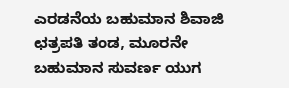ಎರಡನೆಯ ಬಹುಮಾನ ಶಿವಾಜಿ ಛತ್ರಪತಿ ತಂಡ, ಮೂರನೇ ಬಹುಮಾನ ಸುವರ್ಣ ಯುಗ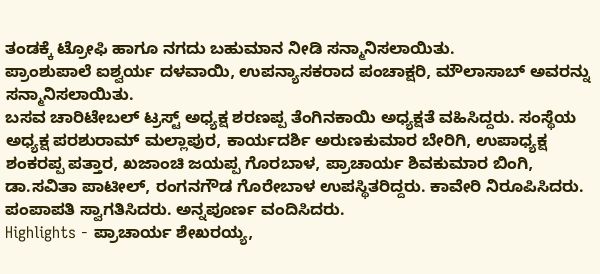ತಂಡಕ್ಕೆ ಟ್ರೋಫಿ ಹಾಗೂ ನಗದು ಬಹುಮಾನ ನೀಡಿ ಸನ್ಮಾನಿಸಲಾಯಿತು.
ಪ್ರಾಂಶುಪಾಲೆ ಐಶ್ವರ್ಯ ದಳವಾಯಿ, ಉಪನ್ಯಾಸಕರಾದ ಪಂಚಾಕ್ಷರಿ, ಮೌಲಾಸಾಬ್ ಅವರನ್ನು ಸನ್ಮಾನಿಸಲಾಯಿತು.
ಬಸವ ಚಾರಿಟೇಬಲ್ ಟ್ರಸ್ಟ್ ಅಧ್ಯಕ್ಷ ಶರಣಪ್ಪ ತೆಂಗಿನಕಾಯಿ ಅಧ್ಯಕ್ಷತೆ ವಹಿಸಿದ್ದರು. ಸಂಸ್ಥೆಯ ಅಧ್ಯಕ್ಷ ಪರಶುರಾಮ್ ಮಲ್ಲಾಪುರ, ಕಾರ್ಯದರ್ಶಿ ಅರುಣಕುಮಾರ ಬೇರಿಗಿ, ಉಪಾಧ್ಯಕ್ಷ ಶಂಕರಪ್ಪ ಪತ್ತಾರ, ಖಜಾಂಚಿ ಜಯಪ್ಪ ಗೊರಬಾಳ, ಪ್ರಾಚಾರ್ಯ ಶಿವಕುಮಾರ ಬಿಂಗಿ, ಡಾ.ಸವಿತಾ ಪಾಟೀಲ್, ರಂಗನಗೌಡ ಗೊರೇಬಾಳ ಉಪಸ್ಥಿತರಿದ್ದರು. ಕಾವೇರಿ ನಿರೂಪಿಸಿದರು. ಪಂಪಾಪತಿ ಸ್ವಾಗತಿಸಿದರು. ಅನ್ನಪೂರ್ಣ ವಂದಿಸಿದರು.
Highlights - ಪ್ರಾಚಾರ್ಯ ಶೇಖರಯ್ಯ,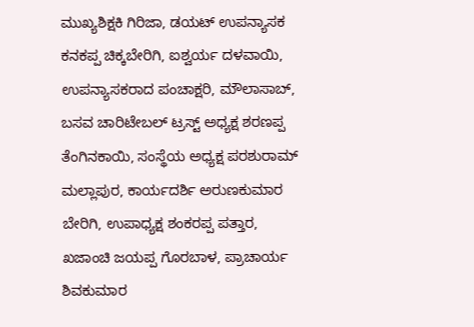ಮುಖ್ಯಶಿಕ್ಷಕಿ ಗಿರಿಜಾ, ಡಯಟ್ ಉಪನ್ಯಾಸಕ ಕನಕಪ್ಪ ಚಿಕ್ಕಬೇರಿಗಿ, ಐಶ್ವರ್ಯ ದಳವಾಯಿ, ಉಪನ್ಯಾಸಕರಾದ ಪಂಚಾಕ್ಷರಿ, ಮೌಲಾಸಾಬ್, ಬಸವ ಚಾರಿಟೇಬಲ್ ಟ್ರಸ್ಟ್ ಅಧ್ಯಕ್ಷ ಶರಣಪ್ಪ ತೆಂಗಿನಕಾಯಿ, ಸಂಸ್ಥೆಯ ಅಧ್ಯಕ್ಷ ಪರಶುರಾಮ್ ಮಲ್ಲಾಪುರ, ಕಾರ್ಯದರ್ಶಿ ಅರುಣಕುಮಾರ ಬೇರಿಗಿ, ಉಪಾಧ್ಯಕ್ಷ ಶಂಕರಪ್ಪ ಪತ್ತಾರ, ಖಜಾಂಚಿ ಜಯಪ್ಪ ಗೊರಬಾಳ, ಪ್ರಾಚಾರ್ಯ ಶಿವಕುಮಾರ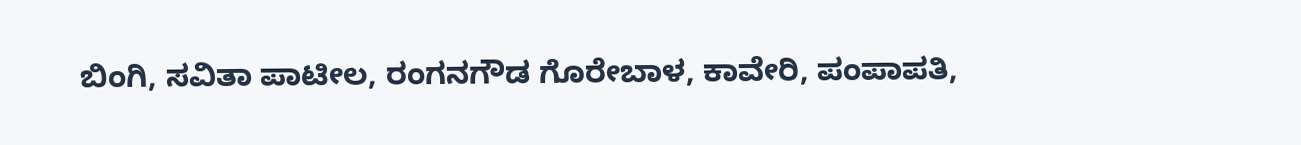ಬಿಂಗಿ, ಸವಿತಾ ಪಾಟೀಲ, ರಂಗನಗೌಡ ಗೊರೇಬಾಳ, ಕಾವೇರಿ, ಪಂಪಾಪತಿ,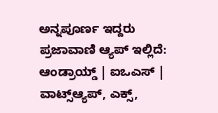ಅನ್ನಪೂರ್ಣ ಇದ್ದರು
ಪ್ರಜಾವಾಣಿ ಆ್ಯಪ್ ಇಲ್ಲಿದೆ: ಆಂಡ್ರಾಯ್ಡ್ | ಐಒಎಸ್ | ವಾಟ್ಸ್ಆ್ಯಪ್, ಎಕ್ಸ್,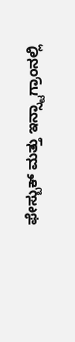ಫೇಸ್ಬುಕ್ ಮತ್ತು ಇನ್ಸ್ಟಾಗ್ರಾಂನಲ್ಲಿ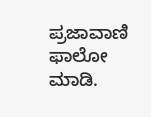ಪ್ರಜಾವಾಣಿ ಫಾಲೋ ಮಾಡಿ.